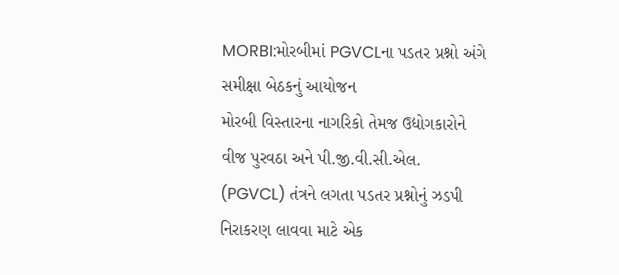MORBI:મોરબીમાં PGVCLના પડતર પ્રશ્નો અંગે સમીક્ષા બેઠકનું આયોજન
મોરબી વિસ્તારના નાગરિકો તેમજ ઉદ્યોગકારોને વીજ પુરવઠા અને પી.જી.વી.સી.એલ. (PGVCL) તંત્રને લગતા પડતર પ્રશ્નોનું ઝડપી નિરાકરણ લાવવા માટે એક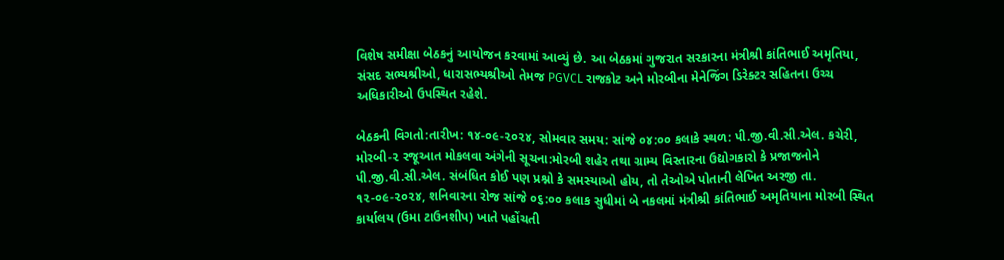વિશેષ સમીક્ષા બેઠકનું આયોજન કરવામાં આવ્યું છે. આ બેઠકમાં ગુજરાત સરકારના મંત્રીશ્રી કાંતિભાઈ અમૃતિયા, સંસદ સભ્યશ્રીઓ, ધારાસભ્યશ્રીઓ તેમજ PGVCL રાજકોટ અને મોરબીના મેનેજિંગ ડિરેક્ટર સહિતના ઉચ્ચ અધિકારીઓ ઉપસ્થિત રહેશે.

બેઠકની વિગતો:તારીખ: ૧૪-૦૯-૨૦૨૪, સોમવાર સમય: સાંજે ૦૪:૦૦ કલાકે સ્થળ: પી.જી.વી.સી.એલ. કચેરી, મોરબી-૨ રજૂઆત મોકલવા અંગેની સૂચના:મોરબી શહેર તથા ગ્રામ્ય વિસ્તારના ઉદ્યોગકારો કે પ્રજાજનોને પી.જી.વી.સી.એલ. સંબંધિત કોઈ પણ પ્રશ્નો કે સમસ્યાઓ હોય, તો તેઓએ પોતાની લેખિત અરજી તા. ૧૨-૦૯-૨૦૨૪, શનિવારના રોજ સાંજે ૦૬:૦૦ કલાક સુધીમાં બે નકલમાં મંત્રીશ્રી કાંતિભાઈ અમૃતિયાના મોરબી સ્થિત કાર્યાલય (ઉમા ટાઉનશીપ) ખાતે પહોંચતી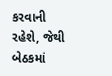કરવાની રહેશે, જેથી બેઠકમાં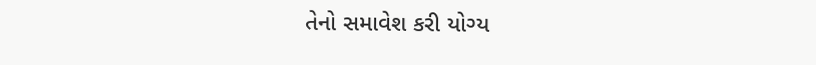તેનો સમાવેશ કરી યોગ્ય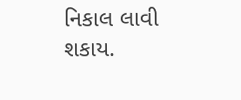નિકાલ લાવી શકાય.